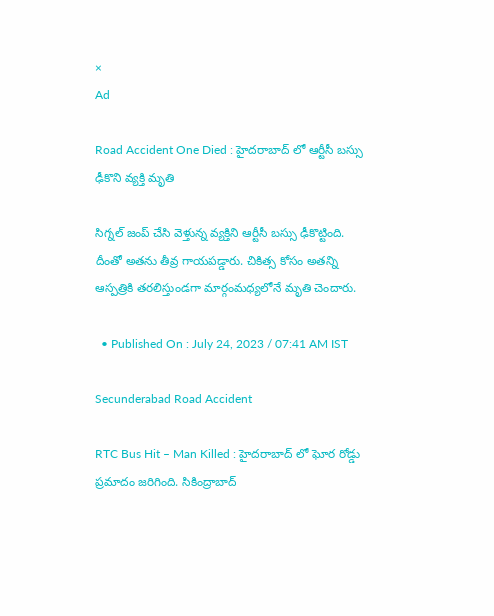×
Ad

Road Accident One Died : హైదరాబాద్ లో ఆర్టీసీ బస్సు ఢీకొని వ్యక్తి మృతి

సిగ్నల్ జంప్ చేసి వెళ్తున్న వ్యక్తిని ఆర్టీసీ బస్సు ఢీకొట్టింది. దీంతో అతను తీవ్ర గాయపడ్డారు. చికిత్స కోసం అతన్ని ఆస్పత్రికి తరలిస్తుండగా మార్గంమధ్యలోనే మృతి చెందారు.

  • Published On : July 24, 2023 / 07:41 AM IST

Secunderabad Road Accident

RTC Bus Hit – Man Killed : హైదరాబాద్ లో ఘోర రోడ్డు ప్రమాదం జరిగింది. సికింద్రాబాద్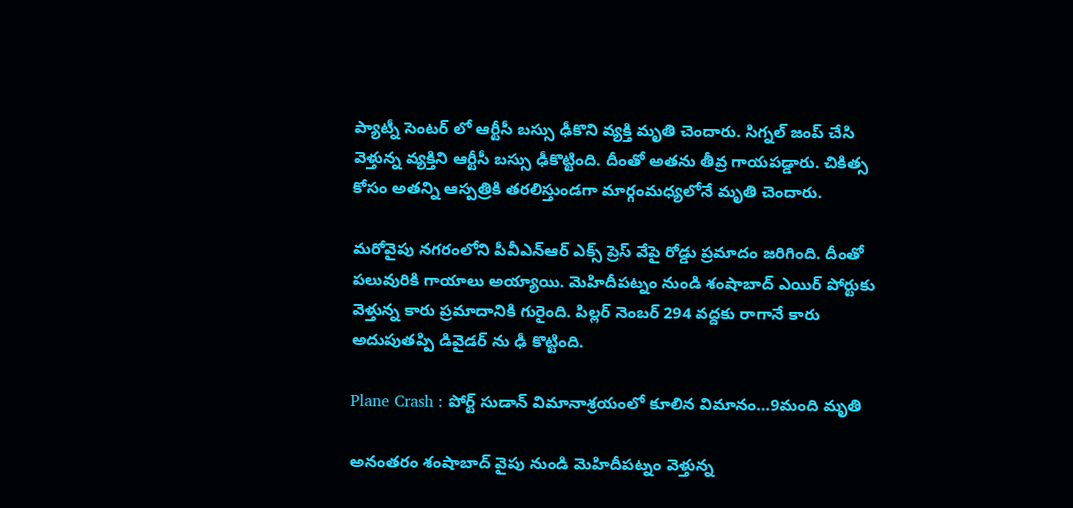ప్యాట్నీ సెంటర్ లో ఆర్టీసీ బస్సు ఢీకొని వ్యక్తి మృతి చెందారు. సిగ్నల్ జంప్ చేసి వెళ్తున్న వ్యక్తిని ఆర్టీసీ బస్సు ఢీకొట్టింది. దీంతో అతను తీవ్ర గాయపడ్డారు. చికిత్స కోసం అతన్ని ఆస్పత్రికి తరలిస్తుండగా మార్గంమధ్యలోనే మృతి చెందారు.

మరోవైపు నగరంలోని పీవీఎన్ఆర్ ఎక్స్ ప్రెస్ వేపై రోడ్డు ప్రమాదం జరిగింది. దీంతో పలువురికి గాయాలు అయ్యాయి. మెహిదీపట్నం నుండి శంషాబాద్ ఎయిర్ పోర్టుకు వెళ్తున్న కారు ప్రమాదానికి గురైంది. పిల్లర్ నెంబర్ 294 వద్దకు రాగానే కారు అదుపుతప్పి డివైడర్ ను ఢీ కొట్టింది.

Plane Crash : పోర్ట్ సుడాన్ విమానాశ్రయంలో కూలిన విమానం…9మంది మృతి

అనంతరం శంషాబాద్ వైపు నుండి మెహిదీపట్నం వెళ్తున్న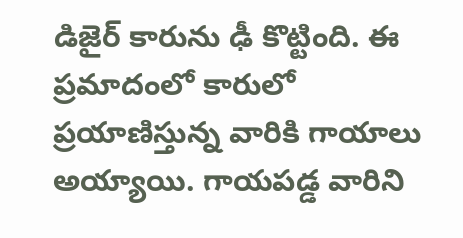డిజైర్ కారును ఢీ కొట్టింది. ఈ ప్రమాదంలో కారులో ప్రయాణిస్తున్న వారికి గాయాలు అయ్యాయి. గాయపడ్డ వారిని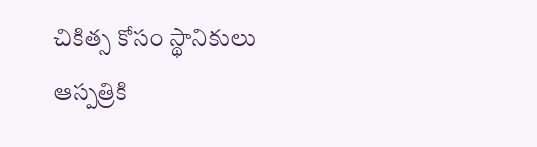చికిత్స కోసం స్థానికులు ఆస్పత్రికి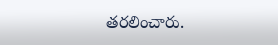తరలించారు.